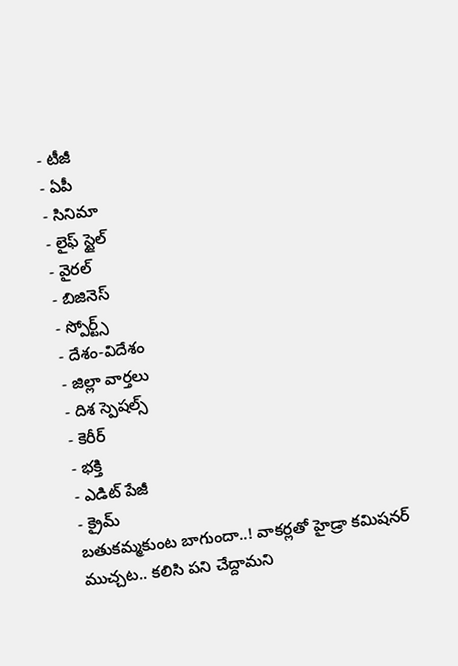- టీజీ
- ఏపీ
- సినిమా
- లైఫ్ స్టైల్
- వైరల్
- బిజినెస్
- స్పోర్ట్స్
- దేశం-విదేశం
- జిల్లా వార్తలు
- దిశ స్పెషల్స్
- కెరీర్
- భక్తి
- ఎడిట్ పేజీ
- క్రైమ్
బతుకమ్మకుంట బాగుందా..! వాకర్లతో హైడ్రా కమిషనర్ ముచ్చట.. కలిసి పని చేద్దామని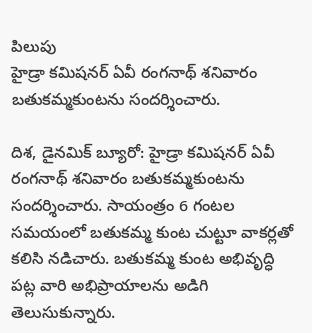పిలుపు
హైడ్రా కమిషనర్ ఏవీ రంగనాథ్ శనివారం బతుకమ్మకుంటను సందర్శించారు.

దిశ, డైనమిక్ బ్యూరో: హైడ్రా కమిషనర్ ఏవీ రంగనాథ్ శనివారం బతుకమ్మకుంటను సందర్శించారు. సాయంత్రం 6 గంటల సమయంలో బతుకమ్మ కుంట చుట్టూ వాకర్లతో కలిసి నడిచారు. బతుకమ్మ కుంట అభివృద్ధి పట్ల వారి అభిప్రాయాలను అడిగి తెలుసుకున్నారు.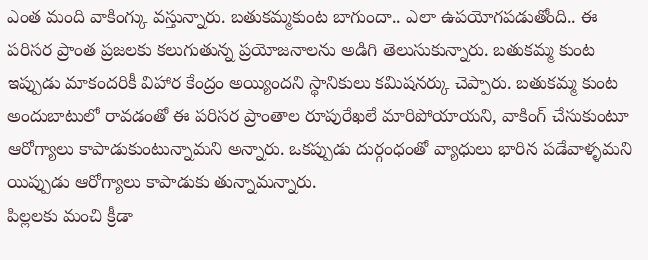ఎంత మంది వాకింగ్కు వస్తున్నారు. బతుకమ్మకుంట బాగుందా.. ఎలా ఉపయోగపడుతోంది.. ఈ పరిసర ప్రాంత ప్రజలకు కలుగుతున్న ప్రయోజనాలను అడిగి తెలుసుకున్నారు. బతుకమ్మ కుంట ఇప్పుడు మాకందరికీ విహార కేంద్రం అయ్యిందని స్థానికులు కమిషనర్కు చెప్పారు. బతుకమ్మ కుంట అందుబాటులో రావడంతో ఈ పరిసర ప్రాంతాల రూపురేఖలే మారిపోయాయని, వాకింగ్ చేసుకుంటూ ఆరోగ్యాలు కాపాడుకుంటున్నామని అన్నారు. ఒకప్పుడు దుర్గంధంతో వ్యాధులు భారిన పడేవాళ్ళమని యిప్పుడు ఆరోగ్యాలు కాపాడుకు తున్నామన్నారు.
పిల్లలకు మంచి క్రీడా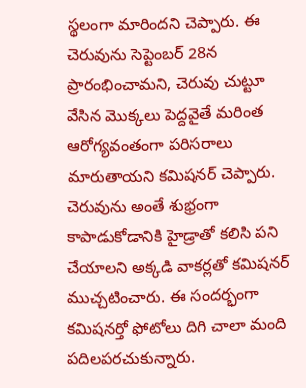స్థలంగా మారిందని చెప్పారు. ఈ చెరువును సెప్టెంబర్ 28న ప్రారంభించామని, చెరువు చుట్టూ వేసిన మొక్కలు పెద్దవైతే మరింత ఆరోగ్యవంతంగా పరిసరాలు మారుతాయని కమిషనర్ చెప్పారు. చెరువును అంతే శుభ్రంగా కాపాడుకోడానికి హైడ్రాతో కలిసి పని చేయాలని అక్కడి వాకర్లతో కమిషనర్ ముచ్చటించారు. ఈ సందర్భంగా కమిషనర్తో ఫోటోలు దిగి చాలా మంది పదిలపరచుకున్నారు.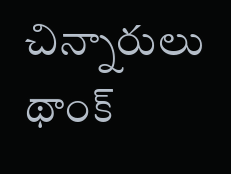చిన్నారులు థాంక్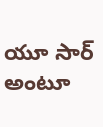యూ సార్ అంటూ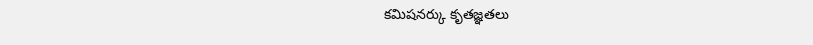కమిషనర్కు కృతజ్ఞతలు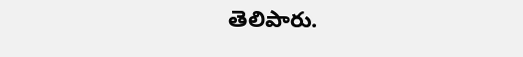తెలిపారు.